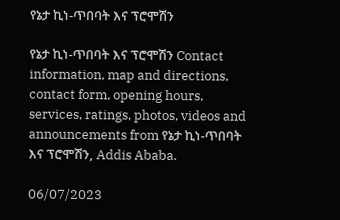የኔታ ኪነ-ጥበባት እና ፕሮሞሽን

የኔታ ኪነ-ጥበባት እና ፕሮሞሽን Contact information, map and directions, contact form, opening hours, services, ratings, photos, videos and announcements from የኔታ ኪነ-ጥበባት እና ፕሮሞሽን, Addis Ababa.

06/07/2023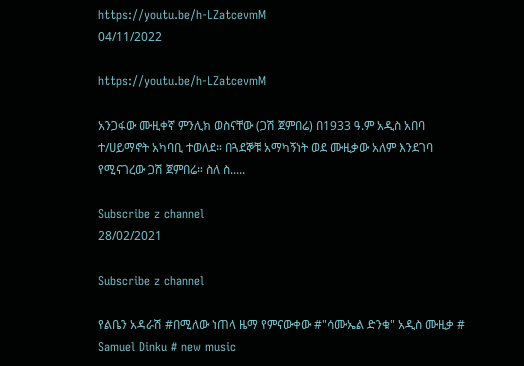https://youtu.be/h-LZatcevmM
04/11/2022

https://youtu.be/h-LZatcevmM

አንጋፋው ሙዚቀኛ ምንሊክ ወስናቸው (ጋሽ ጀምበሬ) በ1933 ዓ.ም አዲስ አበባ ተ/ሀይማኖት አካባቢ ተወለደ። በጓደኞቹ አማካኝነት ወደ ሙዚቃው አለም እንደገባ የሚናገረው ጋሽ ጀምበሬ። ስለ ስ.....

Subscribe z channel
28/02/2021

Subscribe z channel

የልቤን አዳራሽ #በሚለው ነጠላ ዜማ የምናውቀው #"ሳሙኤል ድንቁ" አዲስ ሙዚቃ # Samuel Dinku # new music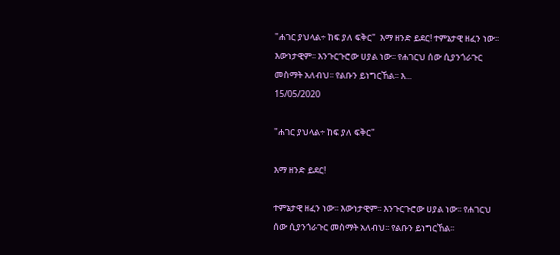"ሐገር ያህላል÷ ከፍ ያለ ፍቅር"  እማ ዘንድ ይደር! ተምኔታዊ ዘፈን ነው፡፡ እውነታዊም፡፡ እንጉርጉሮው ሀያል ነው፡፡ የሐገርህ ሰው ሲያንጎራጉር መስማት አለብህ፡፡ የልቡን ይነግርኸል፡፡ እ...
15/05/2020

"ሐገር ያህላል÷ ከፍ ያለ ፍቅር"

እማ ዘንድ ይደር!

ተምኔታዊ ዘፈን ነው፡፡ እውነታዊም፡፡ እንጉርጉሮው ሀያል ነው፡፡ የሐገርህ ሰው ሲያንጎራጉር መስማት አለብህ፡፡ የልቡን ይነግርኸል፡፡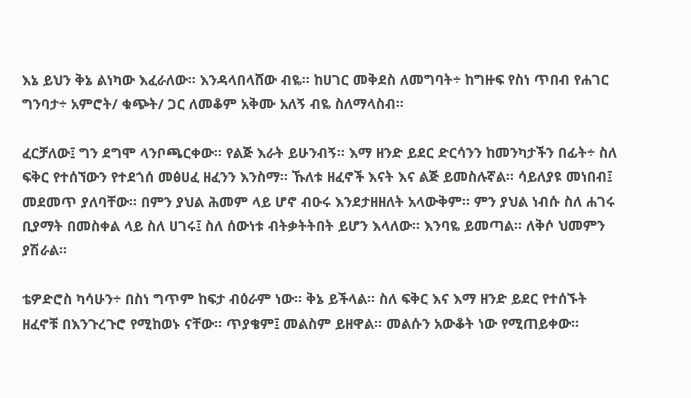እኔ ይህን ቅኔ ልነካው እፈራለው፡፡ እንዳላበላሸው ብዬ፡፡ ከሀገር መቅደስ ለመግባት÷ ከግዙፍ የስነ ጥበብ የሐገር ግንባታ÷ አምሮት/ ቁጭት/ ጋር ለመቆም አቅሙ አለኝ ብዬ ስለማላስብ፡፡

ፈርቻለው፤ ግን ደግሞ ላንቦጫርቀው፡፡ የልጅ እራት ይሁንብኝ፡፡ እማ ዘንድ ይደር ድርሳንን ከመንካታችን በፊት÷ ስለ ፍቅር የተሰኘውን የተደጎሰ መፅሀፈ ዘፈንን እንስማ፡፡ ኹለቱ ዘፈኖች እናት እና ልጅ ይመስሉኛል፡፡ ሳይለያዩ መነበብ፤ መደመጥ ያለባቸው፡፡ በምን ያህል ሕመም ላይ ሆኖ ብዑሩ እንደታዘዘለት አላውቅም፡፡ ምን ያህል ነብሱ ስለ ሐገሩ ቢያማት በመስቀል ላይ ስለ ሀገሩ፤ ስለ ሰውነቱ ብትቃትትበት ይሆን እላለው፡፡ እንባዬ ይመጣል፡፡ ለቅሶ ህመምን ያሽራል፡፡

ቴዎድሮስ ካሳሁን÷ በስነ ግጥም ከፍታ ብዕራም ነው፡፡ ቅኔ ይችላል፡፡ ስለ ፍቅር እና እማ ዘንድ ይደር የተሰኙት ዘፈኖቹ በእንጉረጉሮ የሚከወኑ ናቸው፡፡ ጥያቄም፤ መልስም ይዘዋል፡፡ መልሱን አውቆት ነው የሚጠይቀው፡፡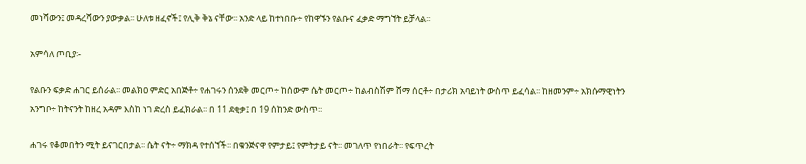መነሻውን፤ መዳረሻውን ያውቃል፡፡ ሁለቱ ዘፈኖች፤ የሊቅ ቅኔ ናቸው፡፡ አንድ ላይ ከተነበቡ÷ የከዋኙን የልቡና ፈቃድ ማግኘት ይቻላል፡፡

አምሳለ ጦቢያ፡-

የልቡን ፍቃድ ሐገር ይሰራል፡፡ መልክዐ ምድር አበጅቶ÷ የሐገሩን ሰንደቅ መርጦ÷ ከሰውም ሴት መርጦ÷ ከልብስሽም ሸማ ሰርቶ÷ በታሪክ አባይነት ውስጥ ይፈሳል፡፡ ከዘመንም÷ አክሱማዊነትን አንግቦ÷ ከትናንት ከዘረ አዳም እስከ ነገ ድረስ ይፈክራል፡፡ በ 11 ደቂቃ፤ በ 19 ሰከንድ ውስጥ፡፡

ሐገሩ የቆመበትን ሚት ይናገርበታል፡፡ ሴት ናት÷ ማክዳ የተሰኘች፡፡ በቁንጅናዋ የምታይ፤ የምትታይ ናት፡፡ መገለጥ የነበራት፡፡ የፍጥረት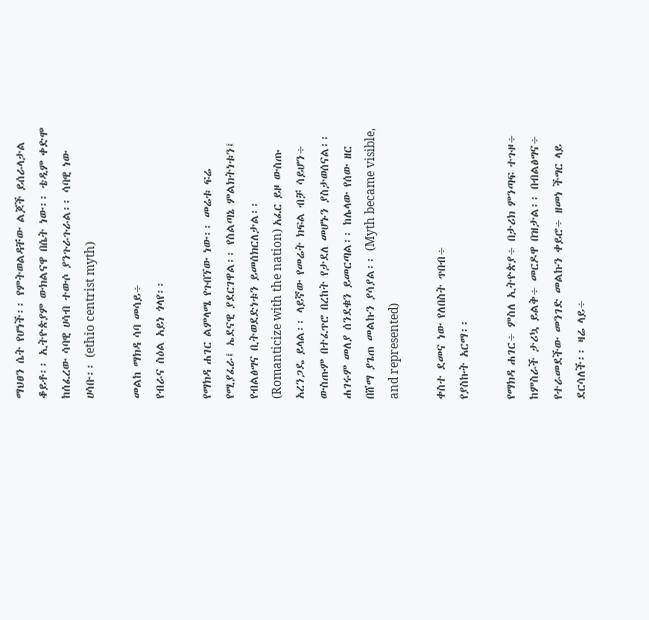ማህፀን ሴት የሆነች፡፡ የምትወልዳቸው ልጆች ይሰራላታል ቆይቶ፡፡ ኢትዮጵያም ውክልናዋ በሴት ነው፡፡ ቴዲም ቀድሞ ከሰፈረው ሳባዊ ሀሳብ ተውሶ ያንጉራጉራል፡፡ ሳባዊ ነው ሀሳቡ፡፡ (ethio centrist myth)

መልከ ማክዳ ሳባ መሳይ÷
የብራና ስዕል አይነ ጎላየ፡፡

የማክዳ ሐገር ልምላሜ የጉበኘው ነው፡፡ መሬቱ ፍሬ የሚያፈራ፤ ኤደናዊ ያደርገዋል፡፡ የስልጣኔ ምልክትነቱን፤ የብልፅግና ቢትወደድነቱን ይመሰክርለታል፡፡ (Romanticize with the nation) አፈር ይዞ ውስጡ አረንጋዴ ይላል፡፡ ላይኛው የመሬት ክፍል ብቻ ሳይሆን÷ ውስጡም በተፈጥሮ በረከት የታደለ መሆኑን ያስታወሰናል፡፡ ሐገሩም መለያ ሰንደቁን ይመርጣል፡፡ ከሌላው የሰው ዘር በሸማ ያጌጠ መልኩን ያሳያል፡፡ (Myth became visible, and represented)

ቀስተ ደመና ነው የለበስት ጥበብ÷
የያስኩት አርማ፡፡

የማክዳ ሐገር÷ ምስለ ኢትዮጵያ÷ በታሪክ ምንጣፍ ተጉዞ÷ ከምስራች ታሪኳ ይልቅ÷ መርዶዋ በዝታል፡፡ በብልፅግና÷ የተራመደችው መንገድ መልኩን ቀይሮ÷ ዘመነ ችግር ላይ ደርሳለች፡፡ ዛሬ ላይ÷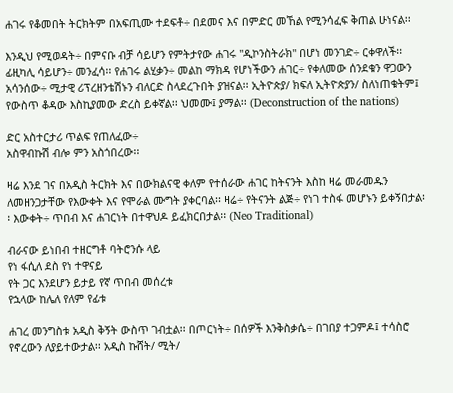ሐገሩ የቆመበት ትርክትም በአፍጢሙ ተደፍቶ÷ በደመና እና በምድር መኸል የሚንሳፈፍ ቅጠል ሁነናል፡፡

እንዲህ የሚወዳት÷ በምናቡ ብቻ ሳይሆን የምትታየው ሐገሩ "ዲኮንስትራክ" በሆነ መንገድ÷ ርቀዋለች፡፡ ፊዚካሊ ሳይሆን÷ መንፈሳ፡፡ የሐገሩ ልሂቃን÷ መልከ ማክዳ የሆነችውን ሐገር÷ የቀለመው ሰንደቁን ዋጋውን አሳንሰው÷ ሚታዊ ሪፕረዘንቴሽኑን ብለርድ ስላደረጉበት ያዝናል፡፡ ኢትዮጵያ/ ክፍለ ኢትዮጵያን/ ስለነጠቁትም፤ የውስጥ ቆዳው እስኪያመው ድረስ ይቀኛል፡፡ ህመሙ፤ ያማል፡፡ (Deconstruction of the nations)

ድር አስተርታሪ ጥልፍ የጠለፈው÷
አስዋብኩሽ ብሎ ምን አስጎበረው፡፡

ዛሬ እንደ ገና በአዲስ ትርክት እና በውክልናዊ ቀለም የተሰራው ሐገር ከትናንት እስከ ዛሬ መራመዱን ለመዘንጋታቸው የእውቀት እና የሞራል ሙግት ያቀርባል፡፡ ዛሬ÷ የትናንት ልጅ÷ የነገ ተስፋ መሆኑን ይቀኝበታል፡፡ እውቀት÷ ጥበብ እና ሐገርነት በተዋህዶ ይፈክርበታል፡፡ (Neo Traditional)

ብራናው ይነበብ ተዘርግቶ ባትሮንሱ ላይ
የነ ፋሲለ ደስ የነ ተዋናይ
የት ጋር እንደሆን ይታይ የኛ ጥበብ መሰረቱ
የኋላው ከሌለ የለም የፊቱ

ሐገረ መንግስቱ አዲስ ቅኝት ውስጥ ገብቷል፡፡ በጦርነት÷ በሰዎች እንቅስቃሴ÷ በገበያ ተጋምዶ፤ ተሳስሮ የኖረውን ለያይተውታል፡፡ አዲስ ኩሸት/ ሚት/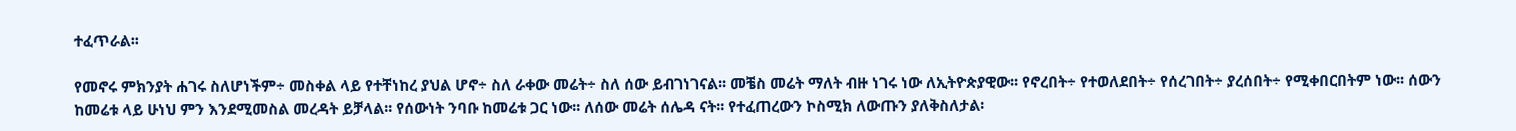ተፈጥራል፡፡

የመኖሩ ምክንያት ሐገሩ ስለሆነችም÷ መስቀል ላይ የተቸነከረ ያህል ሆኖ÷ ስለ ራቀው መሬት÷ ስለ ሰው ይብገነገናል፡፡ መቼስ መሬት ማለት ብዙ ነገሩ ነው ለኢትዮጵያዊው፡፡ የኖረበት÷ የተወለደበት÷ የሰረገበት÷ ያረሰበት÷ የሚቀበርበትም ነው፡፡ ሰውን ከመሬቱ ላይ ሁነህ ምን እንደሚመስል መረዳት ይቻላል፡፡ የሰውነት ንባቡ ከመሬቱ ጋር ነው፡፡ ለሰው መሬት ሰሌዳ ናት፡፡ የተፈጠረውን ኮስሚክ ለውጡን ያለቅስለታል፡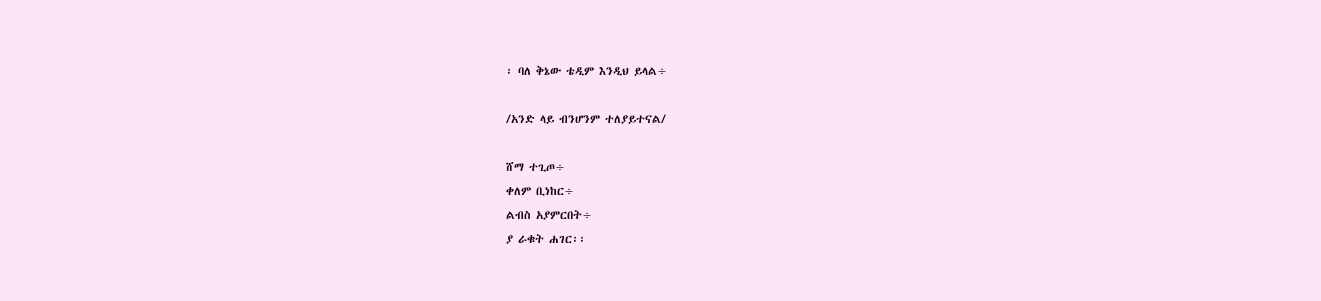፡ ባለ ቅኔው ቴዲም እንዲህ ይላል÷

/አንድ ላይ ብንሆንም ተለያይተናል/

ሸማ ተጊጦ÷
ቀለም ቢነከር÷
ልብስ አያምርበት÷
ያ ራቁት ሐገር፡፡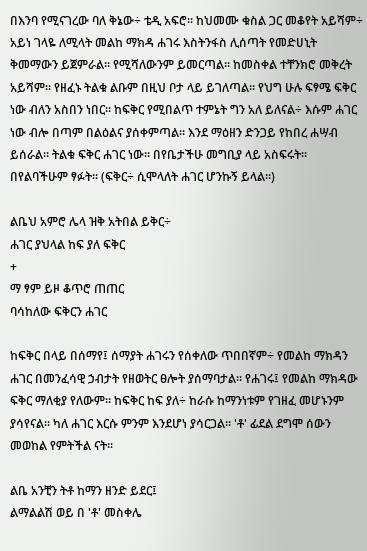በእንባ የሚናገረው ባለ ቅኔው÷ ቴዲ አፍሮ፡፡ ከህመሙ ቁስል ጋር መቆየት አይሻም÷ አይነ ገላዬ ለሚላት መልከ ማክዳ ሐገሩ እስትንፋስ ሊሰጣት የመድሀኒት ቅመማውን ይጀምራል፡፡ የሚሻለውንም ይመርጣል፡፡ ከመስቀል ተቸንክሮ መቅረት አይሻም፡፡ የዘፈኑ ትልቁ ልቡም በዚህ ቦታ ላይ ይገለጣል፡፡ የህግ ሁሉ ፍፃሜ ፍቅር ነው ብለን አስበን ነበር፡፡ ከፍቅር የሚበልጥ ተምኔት ግን አለ ይለናል÷ እሱም ሐገር ነው ብሎ በጣም በልዕልና ያሰቀምጣል፡፡ እንደ ማዕዘን ድንጋይ የከበረ ሐሣብ ይሰራል፡፡ ትልቁ ፍቅር ሐገር ነው፡፡ በየቤታችሁ መግቢያ ላይ አስፍሩት፡፡ በየልባችሁም ፃፉት፡፡ (ፍቅር÷ ሲሞላለት ሐገር ሆንኩኝ ይላል፡፡)

ልቤህ አምሮ ሌላ ዝቅ አትበል ይቅር÷
ሐገር ያህላል ከፍ ያለ ፍቅር
+
ማ ፃም ይዞ ቆጥሮ ጠጠር
ባሳከለው ፍቅርን ሐገር

ከፍቅር በላይ በሰማየ፤ ሰማያት ሐገሩን የሰቀለው ጥበበኛም÷ የመልከ ማክዳን ሐገር በመንፈሳዊ ኃብታት የዘወትር ፀሎት ያሰማባታል፡፡ የሐገሩ፤ የመልከ ማክዳው ፍቅር ማለቂያ የለውም፡፡ ከፍቅር ከፍ ያለ÷ ከራሱ ከማንነቱም የገዘፈ መሆኑንም ያሳየናል፡፡ ካለ ሐገር እርሱ ምንም እንደሆነ ያሳርጋል፡፡ 'ቶ' ፊደል ደግሞ ሰውን መወከል የምትችል ናት፡፡

ልቤ አንቺን ትቶ ከማን ዘንድ ይደር፤
ልማልልሽ ወይ በ 'ቶ' መስቀሌ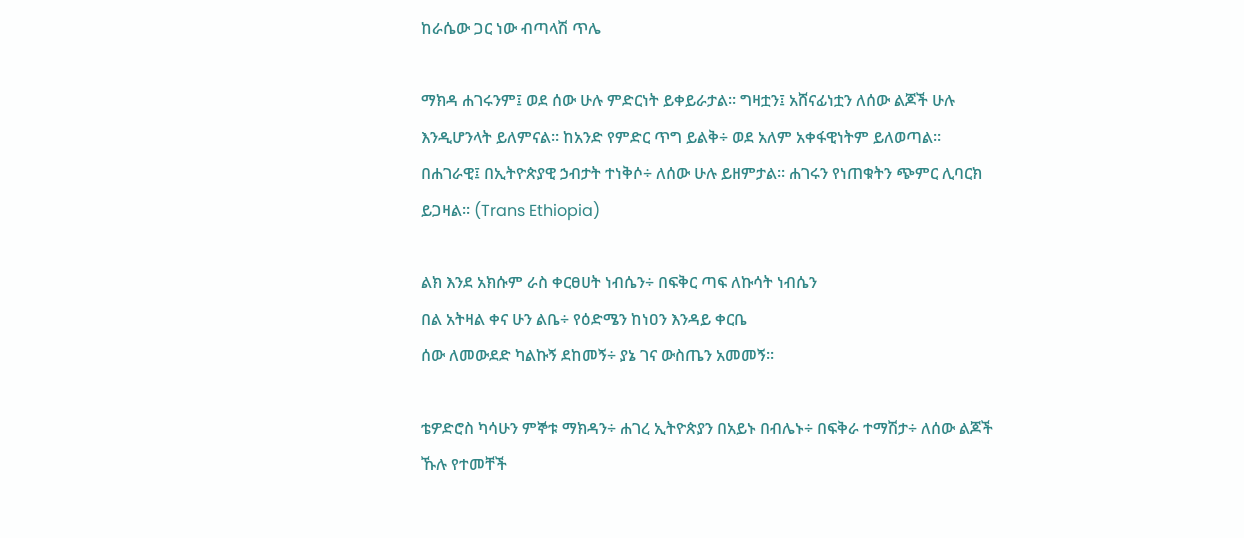ከራሴው ጋር ነው ብጣላሽ ጥሌ

ማክዳ ሐገሩንም፤ ወደ ሰው ሁሉ ምድርነት ይቀይራታል፡፡ ግዛቷን፤ አሸናፊነቷን ለሰው ልጆች ሁሉ እንዲሆንላት ይለምናል፡፡ ከአንድ የምድር ጥግ ይልቅ÷ ወደ አለም አቀፋዊነትም ይለወጣል፡፡ በሐገራዊ፤ በኢትዮጵያዊ ኃብታት ተነቅሶ÷ ለሰው ሁሉ ይዘምታል፡፡ ሐገሩን የነጠቁትን ጭምር ሊባርክ ይጋዛል፡፡ (Trans Ethiopia)

ልክ እንደ አክሱም ራስ ቀርፀሀት ነብሴን÷ በፍቅር ጣፍ ለኩሳት ነብሴን
በል አትዛል ቀና ሁን ልቤ÷ የዕድሜን ከነዐን እንዳይ ቀርቤ
ሰው ለመውደድ ካልኩኝ ደከመኝ÷ ያኔ ገና ውስጤን አመመኝ፡፡

ቴዎድሮስ ካሳሁን ምኞቱ ማክዳን÷ ሐገረ ኢትዮጵያን በአይኑ በብሌኑ÷ በፍቅራ ተማሽታ÷ ለሰው ልጆች ኹሉ የተመቸች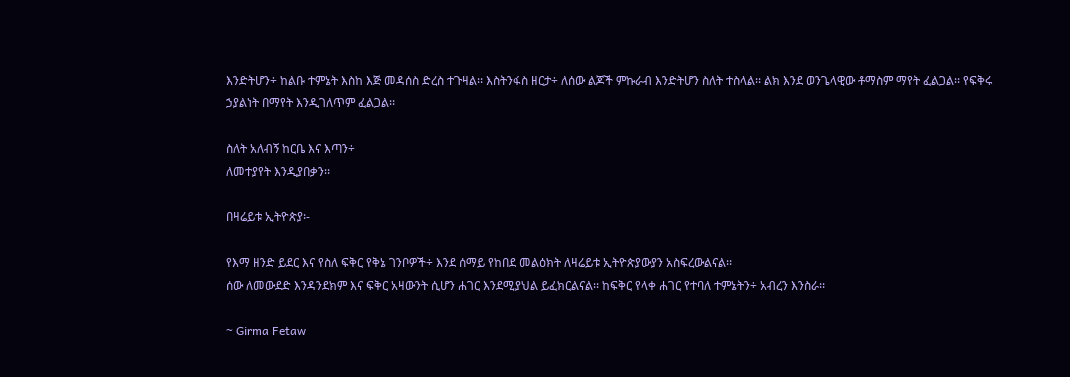እንድትሆን÷ ከልቡ ተምኔት እስከ እጅ መዳሰስ ድረስ ተጉዛል፡፡ እስትንፋስ ዘርታ÷ ለሰው ልጆች ምኩራብ እንድትሆን ስለት ተስላል፡፡ ልክ እንደ ወንጌላዊው ቶማስም ማየት ፈልጋል፡፡ የፍቅሩ ኃያልነት በማየት እንዲገለጥም ፈልጋል፡፡

ስለት አለብኝ ከርቤ እና እጣን÷
ለመተያየት እንዲያበቃን፡፡

በዛሬይቱ ኢትዮጵያ፡-

የእማ ዘንድ ይደር እና የስለ ፍቅር የቅኔ ገንቦዎች÷ እንደ ሰማይ የከበደ መልዕክት ለዛሬይቱ ኢትዮጵያውያን አስፍረውልናል፡፡
ሰው ለመውደድ እንዳንደክም እና ፍቅር አዛውንት ሲሆን ሐገር እንደሚያህል ይፈክርልናል፡፡ ከፍቅር የላቀ ሐገር የተባለ ተምኔትን÷ አብረን እንስራ፡፡

~ Girma Fetaw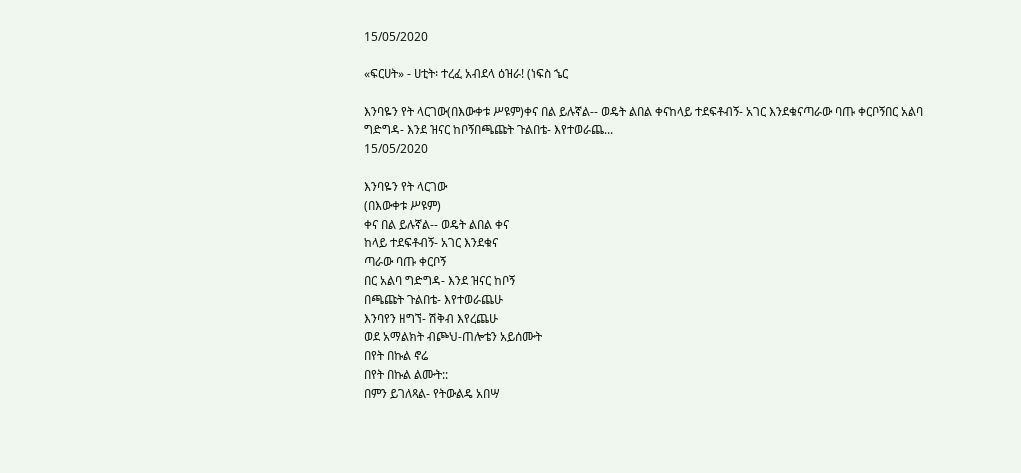15/05/2020

«ፍርሀት» - ሀቲት፡ ተረፈ አብደላ ዕዝራ! (ነፍስ ኄር

እንባዬን የት ላርገው(በእውቀቱ ሥዩም)ቀና በል ይሉኛል-- ወዴት ልበል ቀናከላይ ተደፍቶብኝ- አገር እንደቁናጣራው ባጡ ቀርቦኝበር አልባ ግድግዳ- እንደ ዝናር ከቦኝበጫጩት ጉልበቴ- እየተወራጨ...
15/05/2020

እንባዬን የት ላርገው
(በእውቀቱ ሥዩም)
ቀና በል ይሉኛል-- ወዴት ልበል ቀና
ከላይ ተደፍቶብኝ- አገር እንደቁና
ጣራው ባጡ ቀርቦኝ
በር አልባ ግድግዳ- እንደ ዝናር ከቦኝ
በጫጩት ጉልበቴ- እየተወራጨሁ
እንባየን ዘግኘ- ሽቅብ እየረጨሁ
ወደ አማልክት ብጮህ-ጠሎቴን አይሰሙት
በየት በኩል ኖሬ
በየት በኩል ልሙት::
በምን ይገለጻል- የትውልዴ አበሣ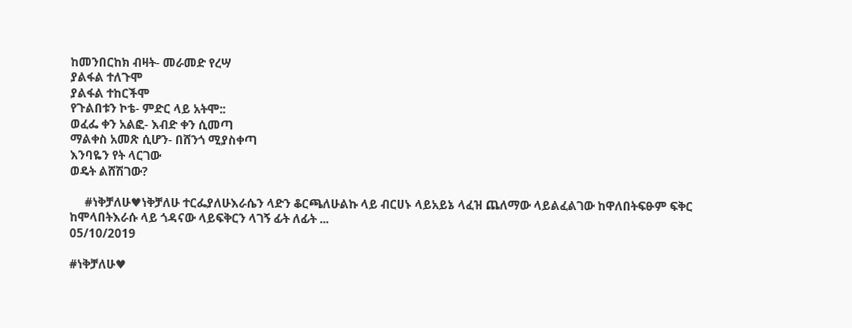ከመንበርከክ ብዛት- መራመድ የረሣ
ያልፋል ተለጉሞ
ያልፋል ተከርችሞ
የጉልበቱን ኮቴ- ምድር ላይ አትሞ::
ወፈፌ ቀን አልፎ- እብድ ቀን ሲመጣ
ማልቀስ አመጽ ሲሆን- በሸንጎ ሚያስቀጣ
እንባዬን የት ላርገው
ወዴት ልሸሽገው?

     #ነቅቻለሁ♥ነቅቻለሁ ተርፌያለሁእራሴን ላድን ቆርጫለሁልኩ ላይ ብርሀኑ ላይአይኔ ላፈዝ ጨለማው ላይልፈልገው ከዋለበትፍፁም ፍቅር ከሞላበትእራሱ ላይ ጎዳናው ላይፍቅርን ላገኝ ፊት ለፊት ...
05/10/2019

#ነቅቻለሁ♥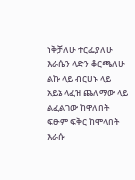ነቅቻለሁ ተርፌያለሁ
እራሴን ላድን ቆርጫለሁ
ልኩ ላይ ብርሀኑ ላይ
አይኔ ላፈዝ ጨለማው ላይ
ልፈልገው ከዋለበት
ፍፁም ፍቅር ከሞላበት
እራሱ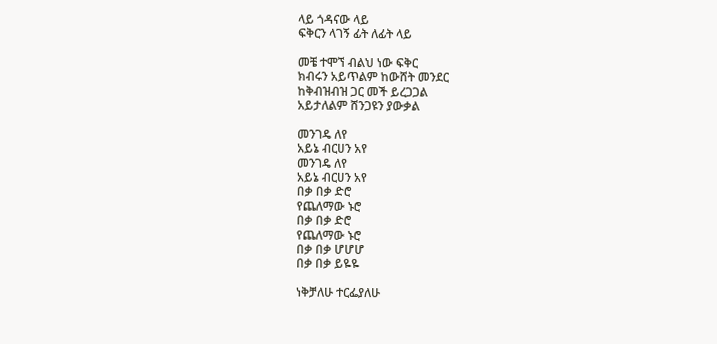ላይ ጎዳናው ላይ
ፍቅርን ላገኝ ፊት ለፊት ላይ

መቼ ተሞኘ ብልህ ነው ፍቅር
ክብሩን አይጥልም ከውሸት መንደር
ከቅብዝብዝ ጋር መች ይረጋጋል
አይታለልም ሸንጋዩን ያውቃል

መንገዴ ለየ
አይኔ ብርሀን አየ
መንገዴ ለየ
አይኔ ብርሀን አየ
በቃ በቃ ድሮ
የጨለማው ኑሮ
በቃ በቃ ድሮ
የጨለማው ኑሮ
በቃ በቃ ሆሆሆ
በቃ በቃ ይዬዬ

ነቅቻለሁ ተርፌያለሁ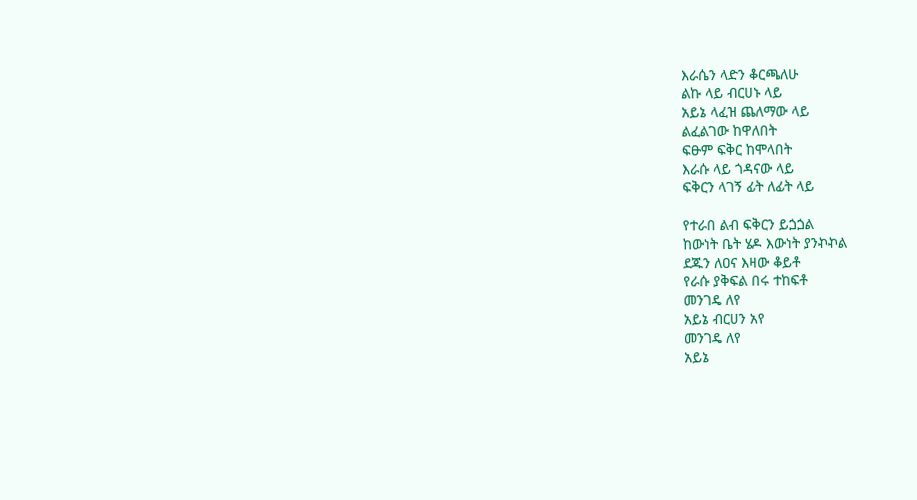እራሴን ላድን ቆርጫለሁ
ልኩ ላይ ብርሀኑ ላይ
አይኔ ላፈዝ ጨለማው ላይ
ልፈልገው ከዋለበት
ፍፁም ፍቅር ከሞላበት
እራሱ ላይ ጎዳናው ላይ
ፍቅርን ላገኝ ፊት ለፊት ላይ

የተራበ ልብ ፍቅርን ይጏጏል
ከውነት ቤት ሄዶ እውነት ያንኯኯል
ደጁን ለዐና እዛው ቆይቶ
የራሱ ያቅፍል በሩ ተከፍቶ
መንገዴ ለየ
አይኔ ብርሀን አየ
መንገዴ ለየ
አይኔ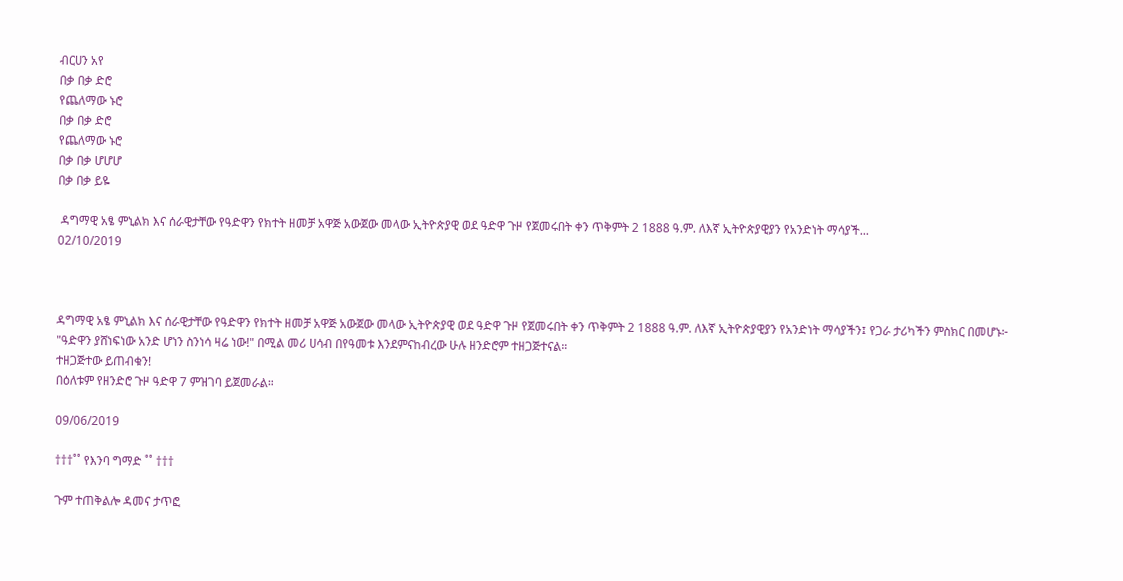ብርሀን አየ
በቃ በቃ ድሮ
የጨለማው ኑሮ
በቃ በቃ ድሮ
የጨለማው ኑሮ
በቃ በቃ ሆሆሆ
በቃ በቃ ይዬ

 ዳግማዊ አፄ ምኒልክ እና ሰራዊታቸው የዓድዋን የክተት ዘመቻ አዋጅ አውጀው መላው ኢትዮጵያዊ ወደ ዓድዋ ጉዞ የጀመሩበት ቀን ጥቅምት 2 1888 ዓ.ም. ለእኛ ኢትዮጵያዊያን የአንድነት ማሳያች...
02/10/2019



ዳግማዊ አፄ ምኒልክ እና ሰራዊታቸው የዓድዋን የክተት ዘመቻ አዋጅ አውጀው መላው ኢትዮጵያዊ ወደ ዓድዋ ጉዞ የጀመሩበት ቀን ጥቅምት 2 1888 ዓ.ም. ለእኛ ኢትዮጵያዊያን የአንድነት ማሳያችን፤ የጋራ ታሪካችን ምስክር በመሆኑ፦
"ዓድዋን ያሸነፍነው አንድ ሆነን ስንነሳ ዛሬ ነው!" በሚል መሪ ሀሳብ በየዓመቱ እንደምናከብረው ሁሉ ዘንድሮም ተዘጋጅተናል።
ተዘጋጅተው ይጠብቁን!
በዕለቱም የዘንድሮ ጉዞ ዓድዋ 7 ምዝገባ ይጀመራል።

09/06/2019

†††˚˚ የእንባ ግማድ ˚˚ †††

ጉም ተጠቅልሎ ዳመና ታጥፎ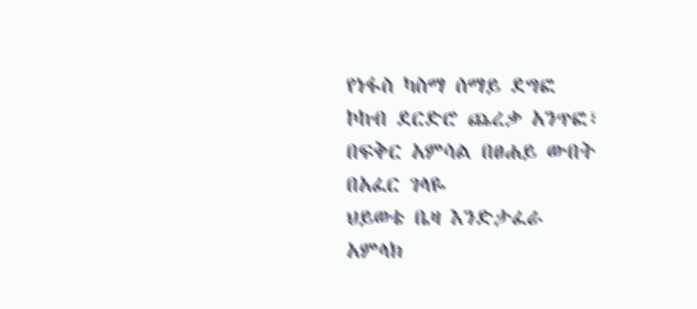የነፋስ ካስማ ሰማይ ደግፎ
ኮከብ ደርድሮ ጨረቃ አንጥፎ፣
በፍቅር አምሳል በፀሐይ ውበት
በአፈር ገላዬ
ህይወቴ ቤዛ እንድታፈራ
አምላክ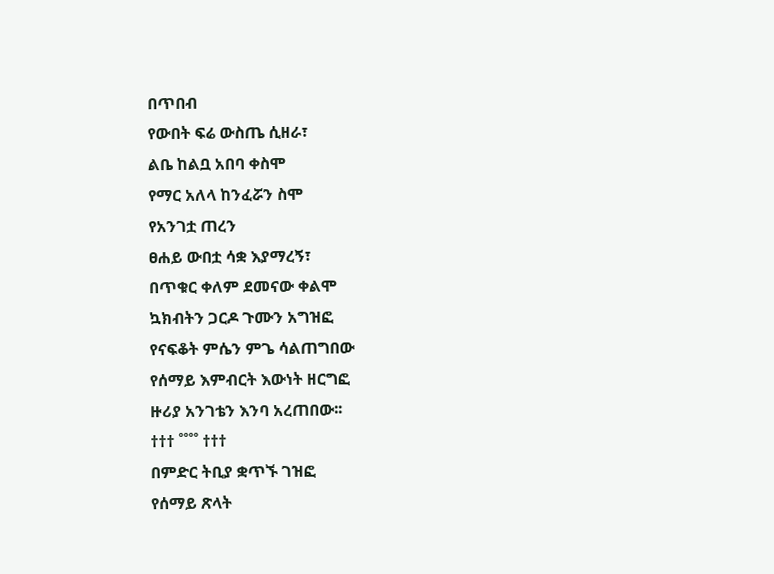በጥበብ
የውበት ፍሬ ውስጤ ሲዘራ፣
ልቤ ከልቧ አበባ ቀስሞ
የማር አለላ ከንፈሯን ስሞ
የአንገቷ ጠረን
ፀሐይ ውበቷ ሳቋ እያማረኝ፣
በጥቁር ቀለም ደመናው ቀልሞ
ኳክብትን ጋርዶ ጉሙን አግዝፎ
የናፍቆት ምሴን ምጌ ሳልጠግበው
የሰማይ እምብርት እውነት ዘርግፎ
ዙሪያ አንገቴን እንባ አረጠበው፡፡
††† ˚˚˚˚ †††
በምድር ትቢያ ቋጥኙ ገዝፎ
የሰማይ ጽላት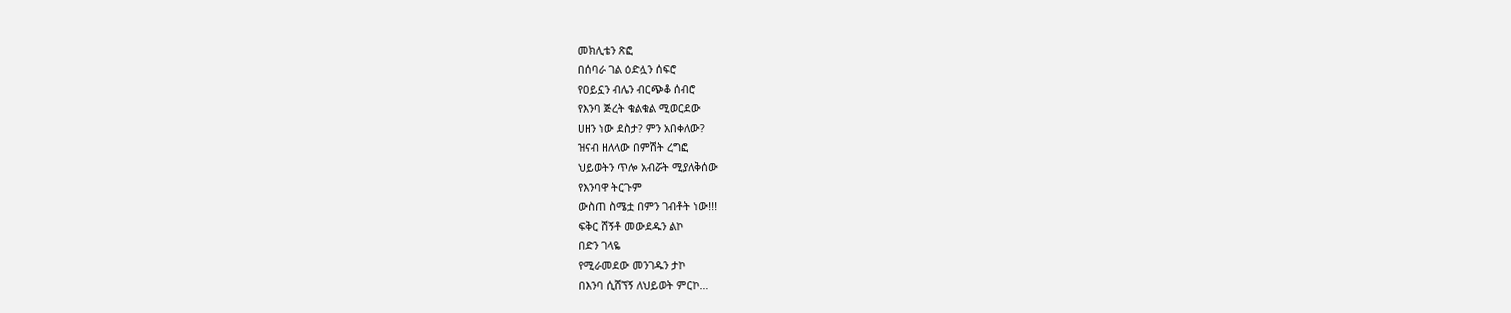መክሊቴን ጽፎ
በሰባራ ገል ዕድሏን ሰፍሮ
የዐይኗን ብሌን ብርጭቆ ሰብሮ
የእንባ ጅረት ቁልቁል ሚወርደው
ሀዘን ነው ደስታ? ምን አበቀለው?
ዝናብ ዘለላው በምሽት ረግፎ
ህይወትን ጥሎ አብሯት ሚያለቅሰው
የእንባዋ ትርጉም
ውስጠ ስሜቷ በምን ገብቶት ነው!!!
ፍቅር ሸኝቶ መውደዱን ልኮ
በድን ገላዬ
የሚራመደው መንገዱን ታኮ
በእንባ ሲሸኘኝ ለህይወት ምርኮ…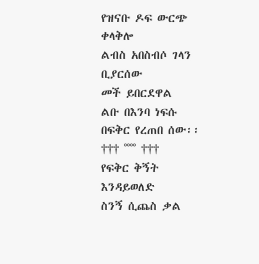የዝናቡ ዶፍ ውርጭ ቀላቅሎ
ልብስ አበስብሶ ገላን ቢያርሰው
መች ይበርደዋል
ልቡ በእንባ ነፍሱ በፍቅር የረጠበ ሰው፡፡
††† ˚˚˚˚ †††
የፍቅር ቅኝት እንዳይወለድ
ስንኝ ሲጨስ ቃል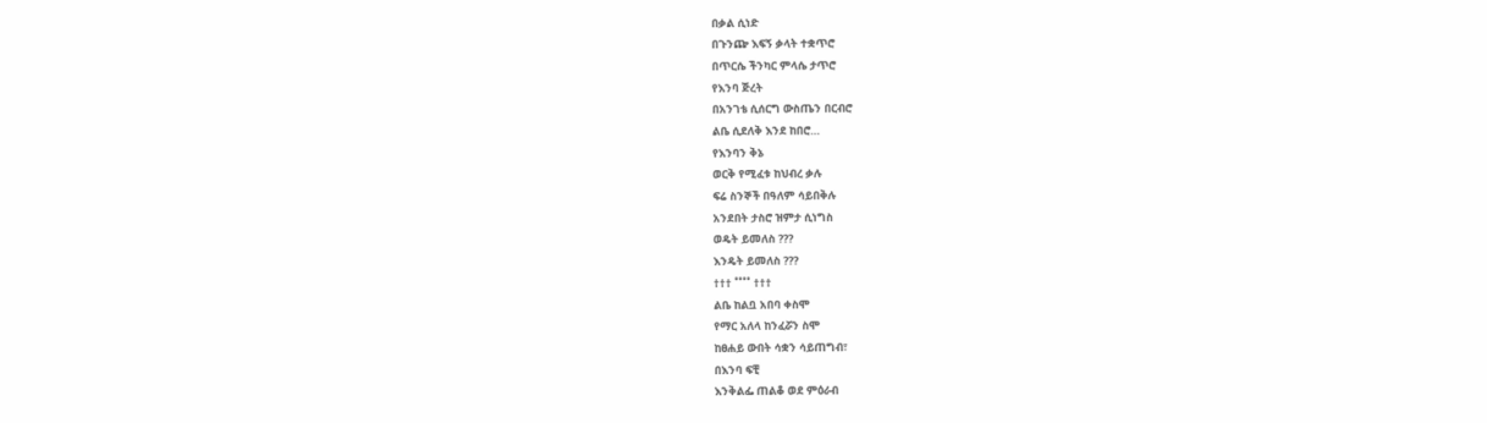በቃል ሲነድ
በጉንጬ እፍኝ ቃላት ተቋጥሮ
በጥርሴ ችንካር ምላሴ ታጥሮ
የእንባ ጅረት
በአንገቴ ሲሰርግ ውስጤን በርብሮ
ልቤ ሲደለቅ እንደ ከበሮ…
የእንባን ቅኔ
ወርቅ የሚፈቱ ከህብረ ቃሉ
ፍሬ ስንኞች በዓለም ሳይበቅሉ
አንደበት ታስሮ ዝምታ ሲነግስ
ወዴት ይመለስ ???
እንዴት ይመለስ ???
††† ˚˚˚˚ †††
ልቤ ከልቧ አበባ ቀስሞ
የማር አለላ ከንፈሯን ስሞ
ከፀሐይ ውበት ሳቋን ሳይጠግብ፣
በእንባ ፍቺ
እንቅልፌ ጠልቆ ወደ ምዕራብ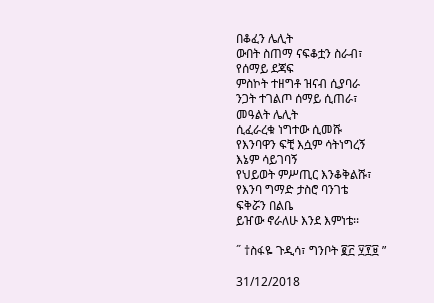በቆፈን ሌሊት
ውበት ስጠማ ናፍቆቷን ስራብ፣
የሰማይ ደጃፍ
ምስኮት ተዘግቶ ዝናብ ሲያባራ
ንጋት ተገልጦ ሰማይ ሲጠራ፣
መዓልት ሌሊት
ሲፈራረቁ ነግተው ሲመሹ
የእንባዋን ፍቺ እሷም ሳትነግረኝ
እኔም ሳይገባኝ
የህይወት ምሥጢር እንቆቅልሹ፣
የእንባ ግማድ ታስሮ ባንገቴ
ፍቅሯን በልቤ
ይዠው ኖራለሁ እንደ እምነቴ፡፡

˝ †ስፋዬ ጉዲሳ፣ ግንቦት ፪፫ ፶፻፱ ”

31/12/2018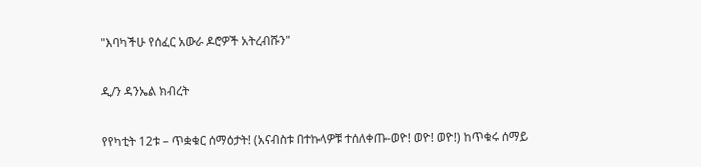"እባካችሁ የሰፈር አውራ ዶሮዎች አትረብሹን"

ዲ/ን ዳንኤል ክብረት

የየካቲት 12ቱ – ጥቋቁር ሰማዕታት! (አናብስቱ በተኩላዎቹ ተሰለቀጡ-ወዮ! ወዮ! ወዮ!) ከጥቁሩ ሰማይ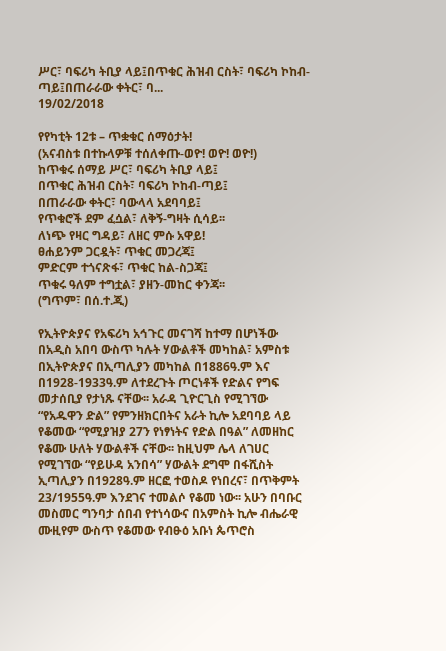ሥር፣ ባፍሪካ ትቢያ ላይ፤በጥቁር ሕዝብ ርስት፣ ባፍሪካ ኮከብ-ጣይ፤በጠራራው ቀትር፣ ባ...
19/02/2018

የየካቲት 12ቱ – ጥቋቁር ሰማዕታት!
(አናብስቱ በተኩላዎቹ ተሰለቀጡ-ወዮ! ወዮ! ወዮ!)
ከጥቁሩ ሰማይ ሥር፣ ባፍሪካ ትቢያ ላይ፤
በጥቁር ሕዝብ ርስት፣ ባፍሪካ ኮከብ-ጣይ፤
በጠራራው ቀትር፣ ባውላላ አደባባይ፤
የጥቁሮች ደም ፈሷል፣ ለቅኝ-ግዛት ሲሳይ፡፡
ለነጭ የዛር ግዳይ፣ ለዘር ምሱ አዋይ!
ፀሐይንም ጋርዷት፣ ጥቁር መጋረጃ፤
ምድርም ተጎናጽፋ፣ ጥቁር ከል-ስጋጃ፤
ጥቁሩ ዓለም ተግቷል፣ ያዘን-መከር ቀንጃ፡፡
(ግጥም፣ በሰ.ተ.ጂ)

የኢትዮጵያና የአፍሪካ አኅጉር መናገሻ ከተማ በሆነችው በአዲስ አበባ ውስጥ ካሉት ሃውልቶች መካከል፣ አምስቱ በኢትዮጵያና በኢጣሊያን መካከል በ1886ዓ.ም እና በ1928-1933ዓ.ም ለተደረጉት ጦርነቶች የድልና የግፍ መታሰቢያ የታነጹ ናቸው፡፡ አራዳ ጊዮርጊስ የሚገኘው “የአዱዋን ድል” የምንዘክርበትና አራት ኪሎ አደባባይ ላይ የቆመው “የሚያዝያ 27ን የነፃነትና የድል በዓል” ለመዘከር የቆሙ ሁለት ሃውልቶች ናቸው፡፡ ከዚህም ሌላ ለገሀር የሚገኘው “የይሁዳ አንበሳ” ሃውልት ደግሞ በፋሺስት ኢጣሊያን በ1928ዓ.ም ዘርፎ ተወስዶ የነበረና፣ በጥቅምት 23/1955ዓ.ም እንደገና ተመልሶ የቆመ ነው፡፡ አሁን በባቡር መስመር ግንባታ ሰበብ የተነሳውና በአምስት ኪሎ ብሔራዊ ሙዚየም ውስጥ የቆመው የብፁዕ አቡነ ጴጥሮስ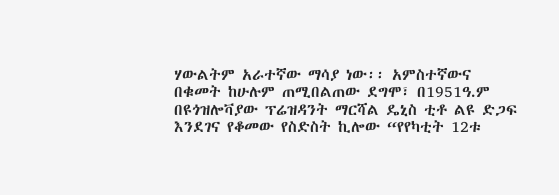ሃውልትም አራተኛው ማሳያ ነው፡፡ አምስተኛውና በቁመት ከሁሉም ጠሚበልጠው ደግሞ፣ በ1951ዓ.ም በዩጎዝሎቫያው ፕሬዝዳንት ማርሻል ዴኒስ ቲቶ ልዩ ድጋፍ እንደገና የቆመው የስድስት ኪሎው “የየካቲት 12ቱ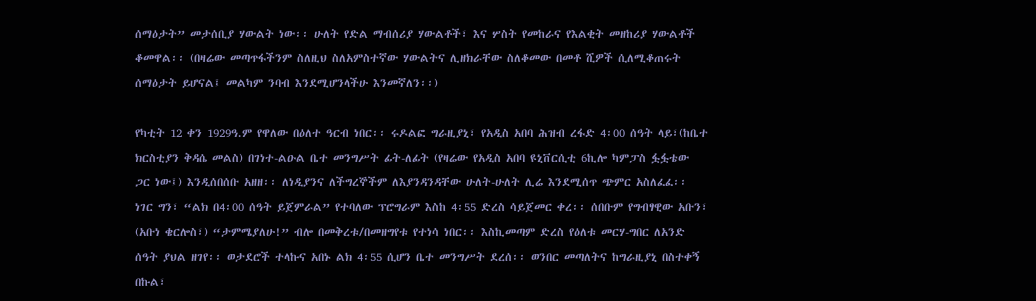ሰማዕታት” መታሰቢያ ሃውልት ነው፡፡ ሁለት የድል ማብሰሪያ ሃውልቶች፣ እና ሦስት የመከራና የእልቂት መዘከሪያ ሃውልቶች ቆመዋል፡፡ (በዛሬው መጣጥፋችንም ስለዚህ ስለአምስተኛው ሃውልትና ሊዘክራቸው ስለቆመው በመቶ ሺዎች ሲለሚቆጠሩት ሰማዕታት ይሆናል፤ መልካም ንባብ እንደሚሆንላችሁ እንመኛለን፡፡)

የካቲት 12 ቀን 1929ዓ.ም የዋለው በዕለተ ዓርብ ነበር፡፡ ሩዶልፎ ግራዚያኒ፣ የአዲስ አበባ ሕዝብ ረፋድ 4፡00 ሰዓት ላይ፣(ከቤተ ክርስቲያን ቅዳሴ መልስ) በገነተ-ልዑል ቤተ መንግሥት ፊት-ለፊት (የዛሬው የአዲስ አበባ ዩኒቨርሲቲ 6ኪሎ ካምፓስ ፏፏቴው ጋር ነው፤) እንዲሰበሰቡ አዘዘ፡፡ ለነዲያንና ለችግረኞችም ለእያንዳንዳቸው ሁለት-ሁለት ሊሬ እንደሚሰጥ ጭምር አስለፈፈ፡፡ ነገር ግን፣ “ልክ በ4፡00 ሰዓት ይጀምራል” የተባለው ፕሮግራም እስከ 4፡55 ድረስ ሳይጀመር ቀረ፡፡ ሰበቡም የግብፃዊው አቡን፣ (አቡነ ቄርሎስ፣) “ታምሜያለሁ!” ብሎ በመቅረቱ/በመዘግየቱ የተነሳ ነበር፡፡ እስኪመጣም ድረስ የዕለቱ መርሃ-ግበር ለአንድ ሰዓት ያህል ዘገየ፡፡ ወታደሮች ተላኩና አበኑ ልክ 4፡55 ሲሆን ቤተ መንግሥት ደረሰ፡፡ ወንበር መጣለትና ከግራዚያኒ በስተቀኝ በኩል፣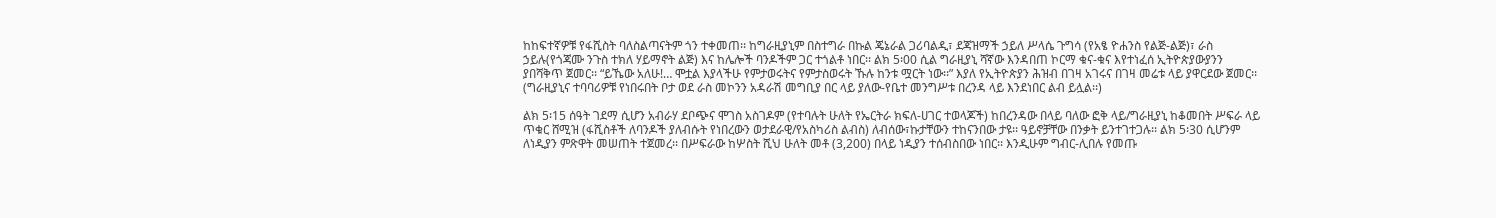ከከፍተኛዎቹ የፋሺስት ባለስልጣናትም ጎን ተቀመጠ፡፡ ከግራዚያኒም በስተግራ በኩል ጄኔራል ጋሪባልዲ፣ ደጃዝማች ኃይለ ሥላሴ ጉግሳ (የአፄ ዮሐንስ የልጅ-ልጅ)፣ ራስ ኃይሉ(የጎጃሙ ንጉስ ተክለ ሃይማኖት ልጅ) እና ከሌሎች ባንዶችም ጋር ተጎልቶ ነበር፡፡ ልክ 5፡00 ሲል ግራዚያኒ ሻኛው እንዳበጠ ኮርማ ቁና-ቁና እየተነፈሰ ኢትዮጵያውያንን ያበሻቅጥ ጀመር፡፡ “ይኼው አለሁ!… ሞቷል እያላችሁ የምታወሩትና የምታስወሩት ኹሉ ከንቱ ሟርት ነው፡፡” እያለ የኢትዮጵያን ሕዝብ በገዛ አገሩና በገዛ መሬቱ ላይ ያዋርደው ጀመር፡፡ (ግራዚያኒና ተባባሪዎቹ የነበሩበት ቦታ ወደ ራስ መኮንን አዳራሽ መግቢያ በር ላይ ያለው-የቤተ መንግሥቱ በረንዳ ላይ እንደነበር ልብ ይሏል፡፡)

ልክ 5፡15 ሰዓት ገደማ ሲሆን አብራሃ ደቦጭና ሞገስ አስገዶም (የተባሉት ሁለት የኤርትራ ክፍለ-ሀገር ተወላጆች) ከበረንዳው በላይ ባለው ፎቅ ላይ/ግራዚያኒ ከቆመበት ሥፍራ ላይ ጥቁር ሸሚዝ (ፋሺስቶች ለባንዶች ያለብሱት የነበረውን ወታደራዊ/የአስካሪስ ልብስ) ለብሰው፣ኩታቸውን ተከናንበው ታዩ፡፡ ዓይኖቻቸው በንቃት ይንተገተጋሉ፡፡ ልክ 5፡30 ሲሆንም ለነዲያን ምጽዋት መሠጠት ተጀመረ፡፡ በሥፍራው ከሦስት ሺህ ሁለት መቶ (3,200) በላይ ነዲያን ተሰብስበው ነበር፡፡ እንዲሁም ግብር-ሊበሉ የመጡ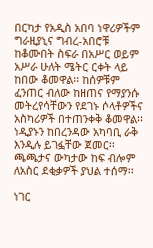በርካታ የአዲስ አበባ ነዋሪዎችም ግራዚያኒና ግብረ-አበሮቹ ከቆሙበት ስፍራ በአሥር ወይም አሥራ ሁለት ሜትር ርቀት ላይ ከበው ቆመዋል፡፡ ከሰዎቹም ፈንጠር ብለው ከዘጠና የማያንሱ መትረየሳቸውን የደገኑ ሶላቶዎችና አስካሪዎች በተጠንቀቅ ቆመዋል፡፡ ነዲያኑን ከበረንዳው አካባቢ ራቅ እንዲሉ ይገፏቸው ጀመር፡፡ ጫጫታና ውካታው ከፍ ብሎም ለአስር ደቂቃዎች ያህል ተሰማ፡፡

ነገር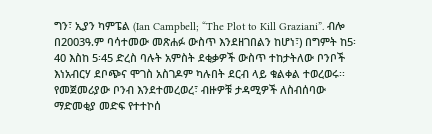ግን፣ ኢያን ካምፔል (Ian Campbell; “The Plot to Kill Graziani”. ብሎ በ2003ዓ.ም ባሳተመው መጽሐፉ ውስጥ እንደዘገበልን ከሆነ፣) በግምት ከ5፡40 እስከ 5፡45 ድረስ ባሉት አምስት ደቂቃዎች ውስጥ ተከታትለው ቦንቦች እነአብርሃ ደቦጭና ሞገስ አስገዶም ካሉበት ደርብ ላይ ቁልቀል ተወረወሩ፡፡ የመጀመሪያው ቦንብ እንደተመረወረ፣ ብዙዎቹ ታዳሚዎች ለስብሰባው ማድመቂያ መድፍ የተተኮሰ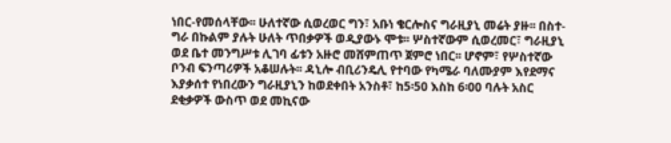ነበር-የመሰላቸው፡፡ ሁለተኛው ሲወረወር ግን፣ አቡነ ቄርሎስና ግራዚያኒ መሬት ያዙ፡፡ በስተ-ግራ በኩልም ያሉት ሁለት ጥበቃዎች ወዲያውኑ ሞቱ፡፡ ሦስተኛውም ሲወረመር፣ ግራዚያኒ ወደ ቤተ መንግሥቱ ሊገባ ፊቱን አዙሮ መሸምጠጥ ጀምሮ ነበር፡፡ ሆኖም፣ የሦስተኛው ቦንብ ፍንጣሪዎች አቆሠሉት፡፡ ዳኒሎ ብቢሪንዴሊ የተባው የካሜራ ባለሙያም እየደማና እያቃሰተ የነበረውን ግራዚያኒን ከወደቀበት አንስቶ፣ ከ5፡50 እስከ 6፡00 ባሉት አስር ደቂቃዎች ውስጥ ወደ መኪናው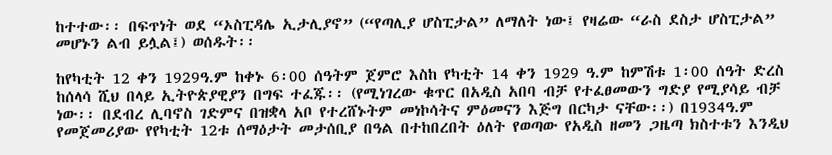ከተተው፡፡ በፍጥነት ወደ “ኦስፒዳሌ ኢታሊያኖ” (“የጣሊያ ሆስፒታል” ለማለት ነው፤ የዛሬው “ራስ ደስታ ሆስፒታል” መሆኑን ልብ ይሏል፤) ወሰዱት፡፡

ከየካቲት 12 ቀን 1929ዓ.ም ከቀኑ 6፡00 ሰዓትም ጀምሮ እስከ የካቲት 14 ቀን 1929 ዓ.ም ከምሽቱ 1፡00 ሰዓት ድረስ ከሰላሳ ሺህ በላይ ኢትዮጵያዊያን በግፍ ተፈጁ፡፡ (የሚነገረው ቁጥር በአዲስ አበባ ብቻ የተፈፀመውን ግድያ የሚያሳይ ብቻ ነው፡፡ በደብረ ሊባኖስ ገድምና በዝቋላ አቦ የተረሸኑትም መነኮሳትና ምዕመናን እጅግ በርካታ ናቸው፡፡) በ1934ዓ.ም የመጀመሪያው የየካቲት 12ቱ ሰማዕታት መታሰቢያ በዓል በተከበረበት ዕለት የወጣው የአዲስ ዘመን ጋዜጣ ክስተቱን እንዲህ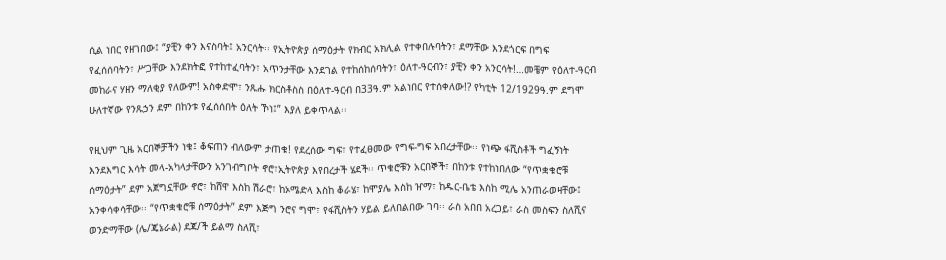ሲል ነበር የዘገበው፤ “ያቺን ቀን እናስባት፤ አንርሳት፡፡ የኢትዮጵያ ሰማዕታት የክብር አክሊል የተቀበሉባትን፣ ደማቸው እንደጎርፍ በግፍ የፈሰሰባትን፣ ሥጋቸው እንደክትፎ የተከተፈባትን፣ አጥንታቸው እንደገል የተከሰከሰባትን፣ ዕለተ-ዓርብን፣ ያቺን ቀን አንርሳት!…መቼም የዕለተ-ዓርብ መከራና ሃዘን ማለቂያ የለውም! አስቀድሞ፣ ንጹሑ ክርስቶስስ በዕለተ-ዓርብ በ33ዓ.ም አልነበር የተሰቀለው!? የካቲት 12/1929ዓ.ም ደግሞ ሁለተኛው የንጹኃን ደም በከንቱ የፈሰሰበት ዕለት ኾነ፤” እያለ ይቀጥላል፡፡

የዚህም ጊዜ አርበኞቻችን ነቁ፤ ቆፍጠን ብለውም ታጠቁ! የደረሰው ግፍ፣ የተፈፀመው የግፍ-ግፍ አበረታቸው፡፡ የነጭ ፋሺስቶች ግፈኝነት እንደእግር እሳት መላ-አካላታቸውን አንገብግቦት ኖሮ፣ኢትዮጵያ እየበረታች ሄደች፡፡ ጥቁሮቹን አርበኞች፣ በከንቱ የተከነበለው “የጥቋቁሮቹ ሰማዕታት” ደም አጀግኗቸው ኖሮ፣ ከሸዋ እስከ ሽራሮ፣ ከኦሜድላ እስከ ቆራሄ፣ ከሞያሌ እስከ ዠማ፣ ከዱር-ቤቴ እስከ ሚሌ አንጠራወዛቸው፤ አንቀሳቀሳቸው፡፡ “የጥቋቁሮቹ ሰማዕታት” ደም እጅግ ንሮና ግሞ፣ የፋሺስትን ሃይል ይለበልበው ገባ፡፡ ራስ አበበ አረጋይ፣ ራስ መስፍን ስለሺና ወንድማቸው (ሌ/ጄኔራል) ደጃ/ች ይልማ ስለሺ፣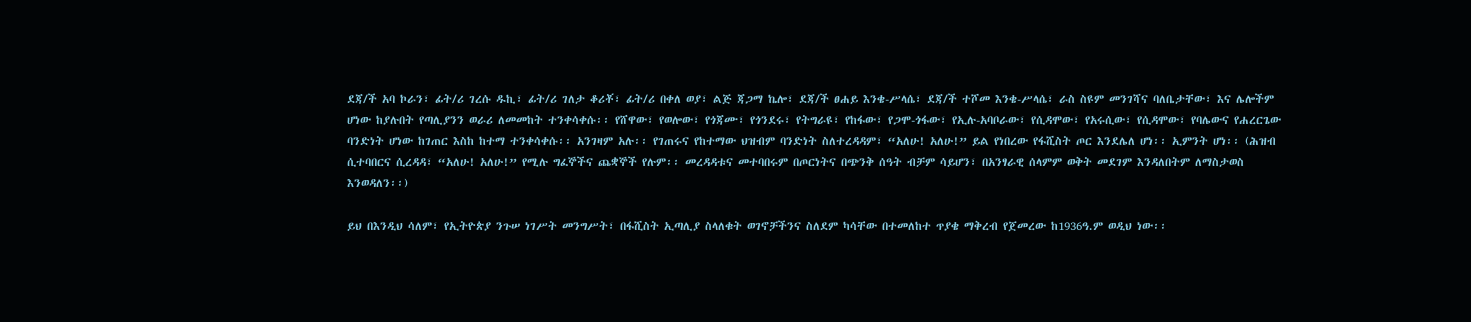ደጃ/ች አባ ኮራን፣ ፊት/ሪ ገረሱ ዱኪ፣ ፊት/ሪ ገለታ ቆሪቾ፣ ፊት/ሪ በቀለ ወያ፣ ልጅ ጃጋማ ኬሎ፣ ደጃ/ች ፀሐይ እንቄ-ሥላሴ፣ ደጃ/ች ተሾመ እንቄ-ሥላሴ፣ ራስ ስዩም መንገሻና ባለቤታቸው፣ እና ሌሎችም ሆነው ከያሉበት የጣሊያንን ወራሪ ለመመከት ተንቀሳቀሱ፡፡ የሸዋው፣ የወሎው፣ የጎጃሙ፣ የጎንደሩ፣ የትግራዩ፣ የከፋው፣ የጋሞ-ጎፋው፣ የኢሉ-አባቦራው፣ የሲዳሞው፣ የአሩሲው፣ የሲዳሞው፣ የባሌውና የሐረርጌው ባንድነት ሆነው ከገጠር እስከ ከተማ ተንቀሳቀሱ፡፡ አንገዛም አሉ፡፡ የገጠሩና የከተማው ህዝብም ባንድነት ስለተረዳዳም፣ “አለሁ! አለሁ!” ይል የነበረው የፋሺስት ጦር እንደሌለ ሆነ፡፡ ኢምንት ሆነ፡፡ (ሕዝብ ሲተባበርና ሲረዳዳ፣ “አለሁ! አለሁ!” የሚሉ ግፈኞችና ጨቋኞች የሉም፡፡ መረዳዳቱና መተባበሩም በጦርነትና በጭንቅ ሰዓት ብቻም ሳይሆን፣ በአንፃራዊ ሰላምም ወቅት መደገም እንዳለበትም ለማስታወስ እንወዳለን፡፡)

ይህ በእንዲህ ሳለም፣ የኢትዮጵያ ንጉሠ ነገሥት መንግሥት፣ በፋሺስት ኢጣሊያ ስላለቁት ወገኖቻችንና ስለደም ካሳቸው በተመለከተ ጥያቄ ማቅረብ የጀመረው ከ1936ዓ.ም ወዲህ ነው፡፡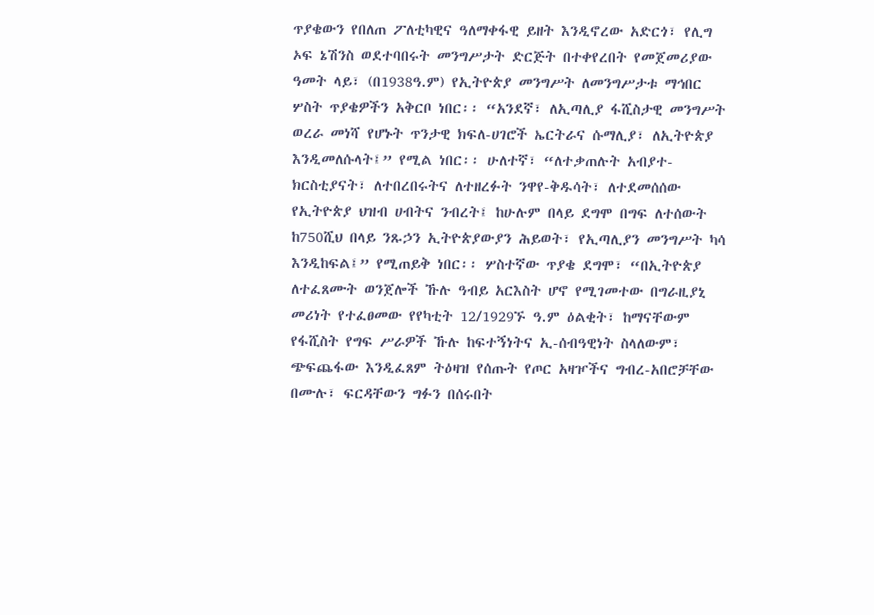ጥያቄውን የበለጠ ፖለቲካዊና ዓለማቀፋዊ ይዘት እንዲኖረው አድርጎ፣ የሊግ ኦፍ ኔሽንስ ወደተባበሩት መንግሥታት ድርጅት በተቀየረበት የመጀመሪያው ዓመት ላይ፣ (በ1938ዓ.ም) የኢትዮጵያ መንግሥት ለመንግሥታቱ ማኅበር ሦስት ጥያቄዎችን አቅርቦ ነበር፡፡ “አንደኛ፣ ለኢጣሊያ ፋሺስታዊ መንግሥት ወረራ መነሻ የሆኑት ጥንታዊ ክፍለ-ሀገሮች ኤርትራና ሱማሊያ፣ ለኢትዮጵያ እንዲመለሱላት፤” የሚል ነበር፡፡ ሁለተኛ፣ “ለተቃጠሉት አብያተ-ክርስቲያናት፣ ለተበረበሩትና ለተዘረፉት ንዋየ-ቅዱሳት፣ ለተደመሰሰው የኢትዮጵያ ህዝብ ሀብትና ንብረት፤ ከሁሉም በላይ ደግሞ በግፍ ለተሰውት ከ750ሺህ በላይ ንጹኃን ኢትዮጵያውያን ሕይወት፣ የኢጣሊያን መንግሥት ካሳ እንዲከፍል፤” የሚጠይቅ ነበር፡፡ ሦስተኛው ጥያቄ ደግሞ፣ “በኢትዮጵያ ለተፈጸሙት ወንጀሎች ኹሉ ዓብይ አርእስት ሆኖ የሚገመተው በግራዚያኒ መሪነት የተፈፀመው የየካቲት 12/1929ኙ ዓ.ም ዕልቂት፣ ከማናቸውም የፋሺስት የግፍ ሥራዎች ኹሉ ከፍተኝነትና ኢ-ሰብዓዊነት ስላለውም፣ ጭፍጨፋው እንዲፈጸም ትዕዛዝ የሰጡት የጦር አዛዦችና ግብረ-አበሮቻቸው በሙሉ፣ ፍርዳቸውን ግፉን በሰሩበት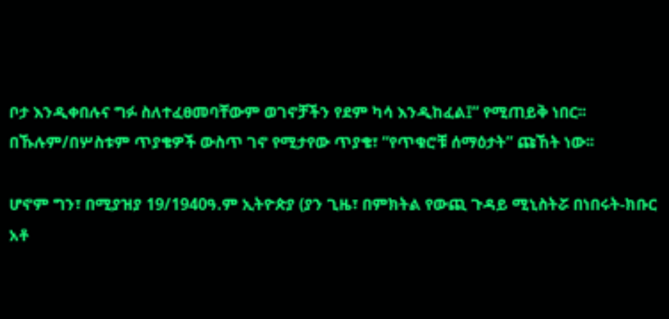ቦታ እንዲቀበሉና ግፉ ስለተፈፀመባቸውም ወገኖቻችን የደም ካሳ እንዲከፈል፤” የሚጠይቅ ነበር፡፡ በኹሉም/በሦስቱም ጥያቄዎች ውስጥ ገኖ የሚታየው ጥያቄ፣ “የጥቁሮቹ ሰማዕታት” ጩኸት ነው፡፡

ሆኖም ግን፣ በሚያዝያ 19/1940ዓ.ም ኢትዮጵያ (ያን ጊዜ፣ በምክትል የውጪ ጉዳይ ሚኒስትሯ በነበሩት-ክቡር አቶ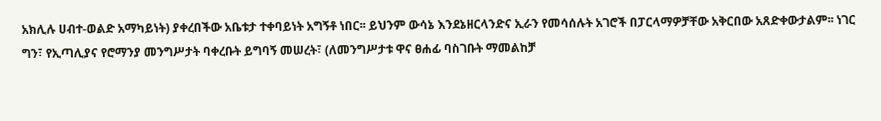አክሊሉ ሀብተ-ወልድ አማካይነት) ያቀረበችው አቤቱታ ተቀባይነት አግኝቶ ነበር፡፡ ይህንም ውሳኔ እንደኔዘርላንድና ኢራን የመሳሰሉት አገሮች በፓርላማዎቻቸው አቅርበው አጸድቀውታልም፡፡ ነገር ግን፣ የኢጣሊያና የሮማንያ መንግሥታት ባቀረቡት ይግባኝ መሠረት፣ (ለመንግሥታቱ ዋና ፀሐፊ ባስገቡት ማመልከቻ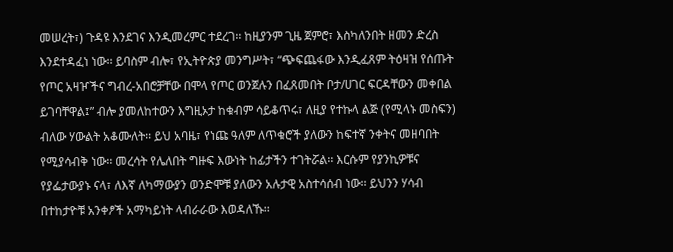መሠረት፣) ጉዳዩ እንደገና እንዲመረምር ተደረገ፡፡ ከዚያንም ጊዜ ጀምሮ፣ እስካለንበት ዘመን ድረስ እንደተዳፈነ ነው፡፡ ይባስም ብሎ፣ የኢትዮጵያ መንግሥት፣ “ጭፍጨፋው እንዲፈጸም ትዕዛዝ የሰጡት የጦር አዛዦችና ግብረ-አበሮቻቸው በሞላ የጦር ወንጀሉን በፈጸመበት ቦታ/ሀገር ፍርዳቸውን መቀበል ይገባቸዋል፤” ብሎ ያመለከተውን እግዚኦታ ከቁብም ሳይቆጥሩ፣ ለዚያ የተኩላ ልጅ (የሚላኑ መስፍን) ብለው ሃውልት አቆሙለት፡፡ ይህ አባዜ፣ የነጩ ዓለም ለጥቁሮች ያለውን ከፍተኛ ንቀትና መዘባበት የሚያሳብቅ ነው፡፡ መረሳት የሌለበት ግዙፍ እውነት ከፊታችን ተገትሯል፡፡ እርሱም የያንኪዎቹና የያፌታውያኑ ናላ፣ ለእኛ ለካማውያን ወንድሞቹ ያለውን አሉታዊ አስተሳሰብ ነው፡፡ ይህንን ሃሳብ በተከታዮቹ አንቀፆች አማካይነት ላብራራው እወዳለኹ፡፡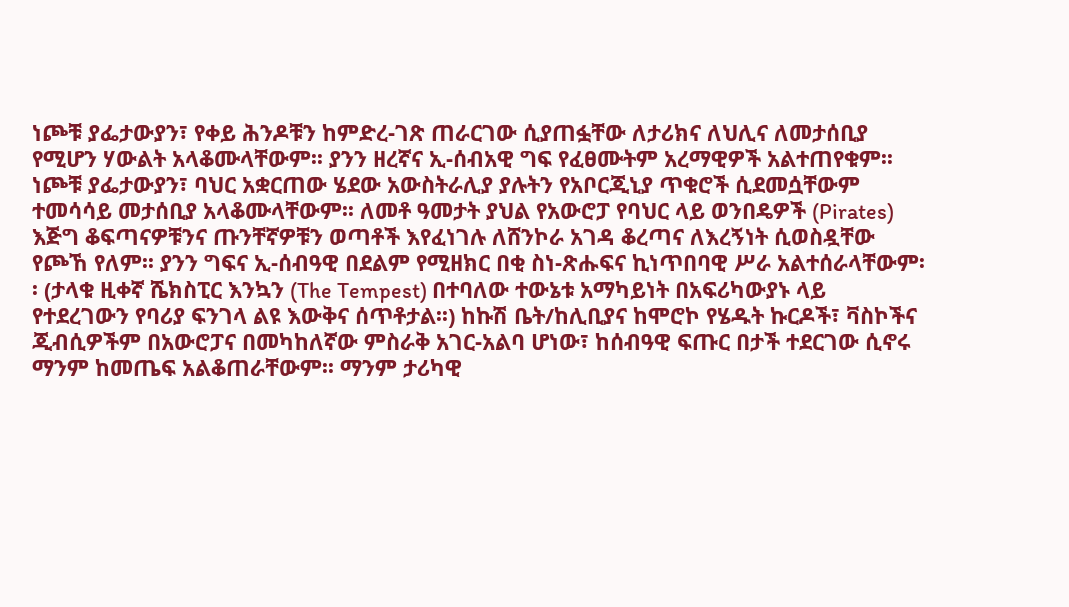ነጮቹ ያፌታውያን፣ የቀይ ሕንዶቹን ከምድረ-ገጽ ጠራርገው ሲያጠፏቸው ለታሪክና ለህሊና ለመታሰቢያ የሚሆን ሃውልት አላቆሙላቸውም፡፡ ያንን ዘረኛና ኢ-ሰብአዊ ግፍ የፈፀሙትም አረማዊዎች አልተጠየቁም፡፡ ነጮቹ ያፌታውያን፣ ባህር አቋርጠው ሄደው አውስትራሊያ ያሉትን የአቦርጂኒያ ጥቁሮች ሲደመሷቸውም ተመሳሳይ መታሰቢያ አላቆሙላቸውም፡፡ ለመቶ ዓመታት ያህል የአውሮፓ የባህር ላይ ወንበዴዎች (Pirates) እጅግ ቆፍጣናዎቹንና ጡንቸኛዎቹን ወጣቶች እየፈነገሉ ለሸንኮራ አገዳ ቆረጣና ለእረኝነት ሲወስዷቸው የጮኸ የለም፡፡ ያንን ግፍና ኢ-ሰብዓዊ በደልም የሚዘክር በቂ ስነ-ጽሑፍና ኪነጥበባዊ ሥራ አልተሰራላቸውም፡፡ (ታላቁ ዚቀኛ ሼክስፒር እንኳን (The Tempest) በተባለው ተውኔቱ አማካይነት በአፍሪካውያኑ ላይ የተደረገውን የባሪያ ፍንገላ ልዩ እውቅና ሰጥቶታል፡፡) ከኩሽ ቤት/ከሊቢያና ከሞሮኮ የሄዱት ኩርዶች፣ ቫስኮችና ጂብሲዎችም በአውሮፓና በመካከለኛው ምስራቅ አገር-አልባ ሆነው፣ ከሰብዓዊ ፍጡር በታች ተደርገው ሲኖሩ ማንም ከመጤፍ አልቆጠራቸውም፡፡ ማንም ታሪካዊ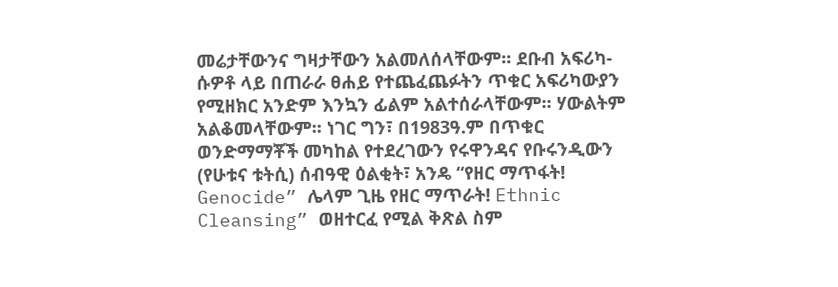መሬታቸውንና ግዛታቸውን አልመለሰላቸውም፡፡ ደቡብ አፍሪካ-ሱዎቶ ላይ በጠራራ ፀሐይ የተጨፈጨፉትን ጥቁር አፍሪካውያን የሚዘክር አንድም እንኳን ፊልም አልተሰራላቸውም፡፡ ሃውልትም አልቆመላቸውም፡፡ ነገር ግን፣ በ1983ዓ.ም በጥቁር ወንድማማቾች መካከል የተደረገውን የሩዋንዳና የቡሩንዲውን (የሁቱና ቱትሲ) ሰብዓዊ ዕልቂት፣ አንዴ “የዘር ማጥፋት! Genocide” ሌላም ጊዜ የዘር ማጥራት! Ethnic Cleansing” ወዘተርፈ የሚል ቅጽል ስም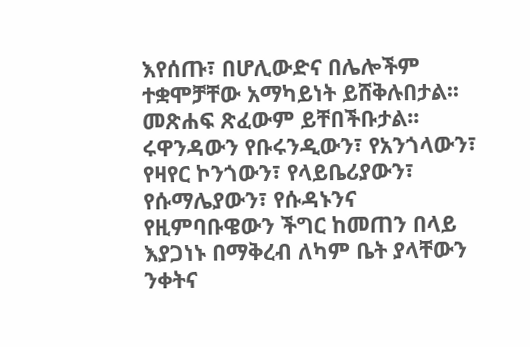እየሰጡ፣ በሆሊውድና በሌሎችም ተቋሞቻቸው አማካይነት ይሸቅሉበታል፡፡ መጽሐፍ ጽፈውም ይቸበችቡታል፡፡ ሩዋንዳውን የቡሩንዲውን፣ የአንጎላውን፣ የዛየር ኮንጎውን፣ የላይቤሪያውን፣ የሱማሌያውን፣ የሱዳኑንና የዚምባቡዌውን ችግር ከመጠን በላይ እያጋነኑ በማቅረብ ለካም ቤት ያላቸውን ንቀትና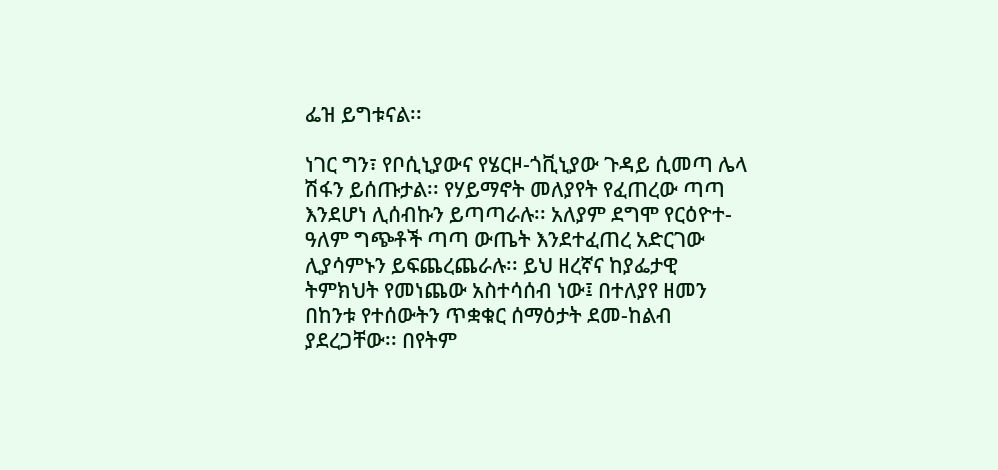ፌዝ ይግቱናል፡፡

ነገር ግን፣ የቦሲኒያውና የሄርዞ-ጎቪኒያው ጉዳይ ሲመጣ ሌላ ሽፋን ይሰጡታል፡፡ የሃይማኖት መለያየት የፈጠረው ጣጣ እንደሆነ ሊሰብኩን ይጣጣራሉ፡፡ አለያም ደግሞ የርዕዮተ-ዓለም ግጭቶች ጣጣ ውጤት እንደተፈጠረ አድርገው ሊያሳምኑን ይፍጨረጨራሉ፡፡ ይህ ዘረኛና ከያፌታዊ ትምክህት የመነጨው አስተሳሰብ ነው፤ በተለያየ ዘመን በከንቱ የተሰውትን ጥቋቁር ሰማዕታት ደመ-ከልብ ያደረጋቸው፡፡ በየትም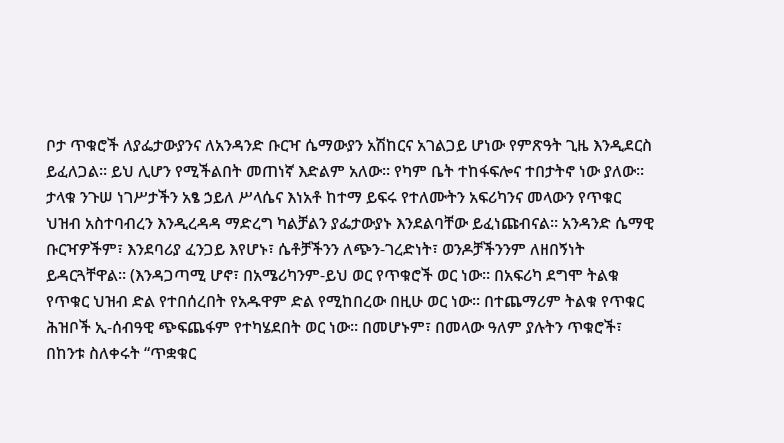ቦታ ጥቁሮች ለያፌታውያንና ለአንዳንድ ቡርዣ ሴማውያን አሽከርና አገልጋይ ሆነው የምጽዓት ጊዜ እንዲደርስ ይፈለጋል፡፡ ይህ ሊሆን የሚችልበት መጠነኛ እድልም አለው፡፡ የካም ቤት ተከፋፍሎና ተበታትኖ ነው ያለው፡፡ ታላቁ ንጉሠ ነገሥታችን አፄ ኃይለ ሥላሴና እነአቶ ከተማ ይፍሩ የተለሙትን አፍሪካንና መላውን የጥቁር ህዝብ አስተባብረን እንዲረዳዳ ማድረግ ካልቻልን ያፌታውያኑ እንደልባቸው ይፈነጩብናል፡፡ አንዳንድ ሴማዊ ቡርዣዎችም፣ እንደባሪያ ፈንጋይ እየሆኑ፣ ሴቶቻችንን ለጭን-ገረድነት፣ ወንዶቻችንንም ለዘበኝነት ይዳርጓቸዋል፡፡ (እንዳጋጣሚ ሆኖ፣ በአሜሪካንም-ይህ ወር የጥቁሮች ወር ነው፡፡ በአፍሪካ ደግሞ ትልቁ የጥቁር ህዝብ ድል የተበሰረበት የአዱዋም ድል የሚከበረው በዚሁ ወር ነው፡፡ በተጨማሪም ትልቁ የጥቁር ሕዝቦች ኢ-ሰብዓዊ ጭፍጨፋም የተካሄደበት ወር ነው፡፡ በመሆኑም፣ በመላው ዓለም ያሉትን ጥቁሮች፣ በከንቱ ስለቀሩት “ጥቋቁር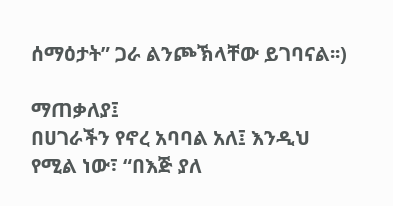ሰማዕታት” ጋራ ልንጮኽላቸው ይገባናል፡፡)

ማጠቃለያ፤
በሀገራችን የኖረ አባባል አለ፤ እንዲህ የሚል ነው፣ “በእጅ ያለ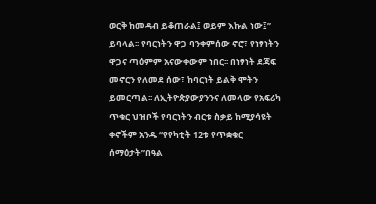ወርቅ ከመዳብ ይቆጠራል፤ ወይም እኩል ነው፤” ይባላል፡፡ የባርነትን ዋጋ ባንቀምሰው ኖሮ፣ የነፃነትን ዋጋና ጣዕምም አናውቀውም ነበር፡፡ በነፃነት ደጃፍ መኖርን የለመደ ሰው፣ ከባርነት ይልቅ ሞትን ይመርጣል፡፡ ለኢትዮጵያውያንንና ለመላው የአፍሪካ ጥቁር ህዝቦች የባርነትን ብርቱ ስቃይ ከሚያሳዩት ቀኖችም አንዱ “የየካቲት 12ቱ የጥቋቁር ሰማዕታት”በዓል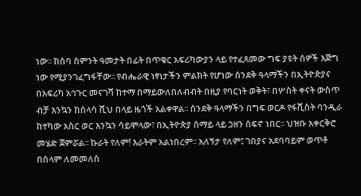ነው፡፡ ከሰባ ስምንት ዓመታት በፊት በጥቁር አፍሪካውያን ላይ የተፈጸመው ግፍ ያዩት ሰዎች እጅግ ነው የሚያንገፈግፋቸው፡፡ የብሔራዊ ነፃነታችን ምልክት የሆነው ሰንደቅ ዓላማችን በኢትዮጵያና በአፍሪካ አኅጉር መናገሻ ከተማ በማይውለበለብብት በዚያ የባርነት ወቅት፣ በሦስት ቀናት ውስጥ ብቻ እንኳን ከሰላሳ ሺህ በላይ ዜጎች አልቀዋል፡፡ ሰንደቅ ዓላማችን በግፍ ወርዶ የፋሺስት ባንዲራ ከተካው አስር ወር እንኳን ሳይሞላው፣ በኢትዮጵያ ሰማይ ላይ ኃዘን ሰፍኖ ነበር፡፡ ህዝቡ አቀርቅሮ መሄድ ጀምሯል፡፡ ኩራት የለም! እራትም አልነበረም፡፡ አለኝታ የለም፤ ገበያና አደባባይም ወጥቶ በሰላም ለመመለስ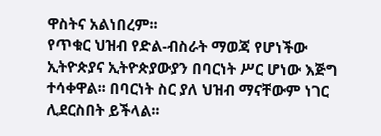ዋስትና አልነበረም፡፡
የጥቁር ህዝብ የድል-ብስራት ማወጃ የሆነችው ኢትዮጵያና ኢትዮጵያውያን በባርነት ሥር ሆነው እጅግ ተሳቀዋል፡፡ በባርነት ስር ያለ ህዝብ ማናቸውም ነገር ሊደርስበት ይችላል፡፡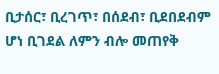ቢታሰር፣ ቢረገጥ፣ በሰደብ፣ ቢደበደብም ሆነ ቢገደል ለምን ብሎ መጠየቅ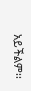አይችልም፡፡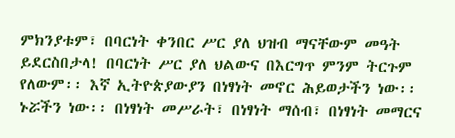ምክንያቱም፣ በባርነት ቀንበር ሥር ያለ ህዝብ ማናቸውም መዓት ይደርስበታላ! በባርነት ሥር ያለ ህልውና በእርግጥ ምንም ትርጉም የለውም፡፡ እኛ ኢትዮጵያውያን በነፃነት መኖር ሕይወታችን ነው፡፡ ኑሯችን ነው፡፡ በነፃነት መሥራት፣ በነፃነት ማሰብ፣ በነፃነት መማርና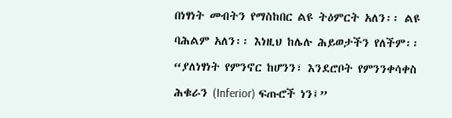በነፃነት መብትን የማስከበር ልዩ ትዕምርት አለን፡፡ ልዩ ባሕልም አለን፡፡ እነዚህ ከሌሉ ሕይወታችን የለችም፡፡ “ያለነፃነት የምንኖር ከሆንን፣ እንደሮቦት የምንንቀሳቀስ ሕቁራን (Inferior) ፍጡሮች ነን፤”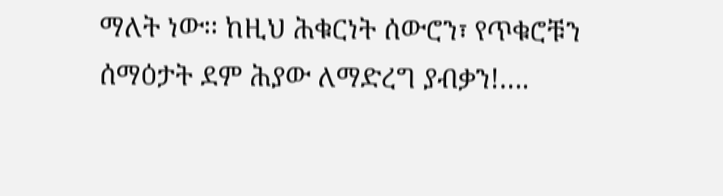ማለት ነው፡፡ ከዚህ ሕቁርነት ሰውሮን፣ የጥቁሮቹን ሰማዕታት ደም ሕያው ለማድረግ ያብቃን!….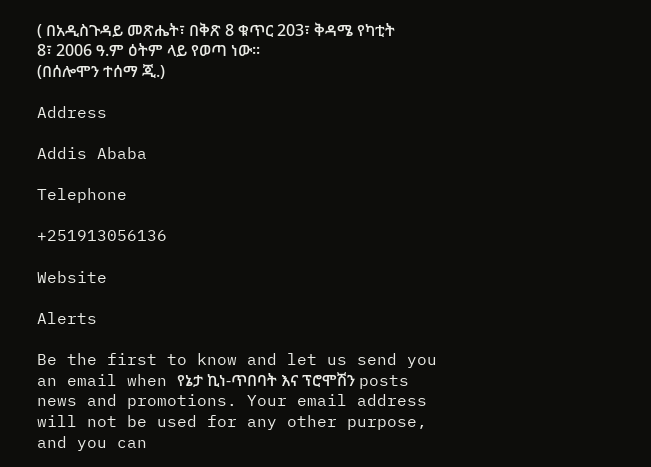( በአዲስጉዳይ መጽሔት፣ በቅጽ 8 ቁጥር 203፣ ቅዳሜ የካቲት 8፣ 2006 ዓ.ም ዕትም ላይ የወጣ ነው፡፡
(በሰሎሞን ተሰማ ጂ.)

Address

Addis Ababa

Telephone

+251913056136

Website

Alerts

Be the first to know and let us send you an email when የኔታ ኪነ-ጥበባት እና ፕሮሞሽን posts news and promotions. Your email address will not be used for any other purpose, and you can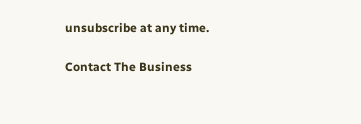unsubscribe at any time.

Contact The Business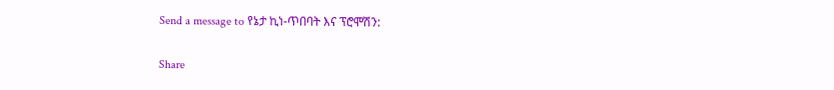Send a message to የኔታ ኪነ-ጥበባት እና ፕሮሞሽን:

Share